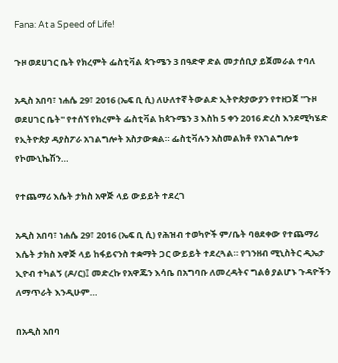Fana: At a Speed of Life!

ጉዞ ወደሀገር ቤት የክረምት ፌስቲቫል ጳጉሜን 3 በዓድዋ ድል መታሰቢያ ይጀመራል ተባለ

አዲስ አበባ፣ ነሐሴ 29፣ 2016 (ኤፍ ቢ ሲ) ለሁለተኛ ትውልድ ኢትዮጵያውያን የተዘጋጀ ''ጉዞ ወደሀገር ቤት'' የተሰኘ የክረምት ፌስቲቫል ከጳጉሜን 3 እስከ 5 ቀን 2016 ድረስ እንደሚካሄድ የኢትዮጵያ ዳያስፖራ አገልግሎት አስታውቋል። ፌስቲቫሉን አስመልክቶ የአገልግሎቱ የኮሙኒኬሽን…

የተጨማሪ እሴት ታክስ አዋጅ ላይ ውይይት ተደረገ

አዲስ አበባ፣ ነሐሴ 29፣ 2016 (ኤፍ ቢ ሲ) የሕዝብ ተወካዮች ም/ቤት ባፀደቀው የተጨማሪ እሴት ታክስ አዋጅ ላይ ከፋይናንስ ተቋማት ጋር ውይይት ተደረጓል። የገንዘብ ሚኒስትር ዲኤታ ኢዮብ ተካልኝ (ዶ/ር)፤ መድረኩ የአዋጁን እሳቤ በአግባቡ ለመረዳትና ግልፅ ያልሆኑ ጉዳዮችን ለማጥራት እንዲሁም…

በአዲስ አበባ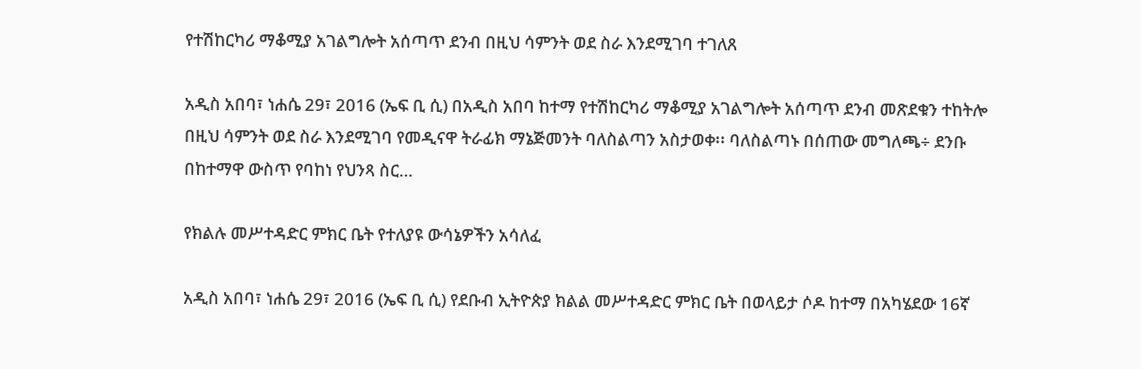የተሽከርካሪ ማቆሚያ አገልግሎት አሰጣጥ ደንብ በዚህ ሳምንት ወደ ስራ እንደሚገባ ተገለጸ

አዲስ አበባ፣ ነሐሴ 29፣ 2016 (ኤፍ ቢ ሲ) በአዲስ አበባ ከተማ የተሽከርካሪ ማቆሚያ አገልግሎት አሰጣጥ ደንብ መጽደቁን ተከትሎ በዚህ ሳምንት ወደ ስራ እንደሚገባ የመዲናዋ ትራፊክ ማኔጅመንት ባለስልጣን አስታወቀ፡፡ ባለስልጣኑ በሰጠው መግለጫ÷ ደንቡ በከተማዋ ውስጥ የባከነ የህንጻ ስር…

የክልሉ መሥተዳድር ምክር ቤት የተለያዩ ውሳኔዎችን አሳለፈ

አዲስ አበባ፣ ነሐሴ 29፣ 2016 (ኤፍ ቢ ሲ) የደቡብ ኢትዮጵያ ክልል መሥተዳድር ምክር ቤት በወላይታ ሶዶ ከተማ በአካሄደው 16ኛ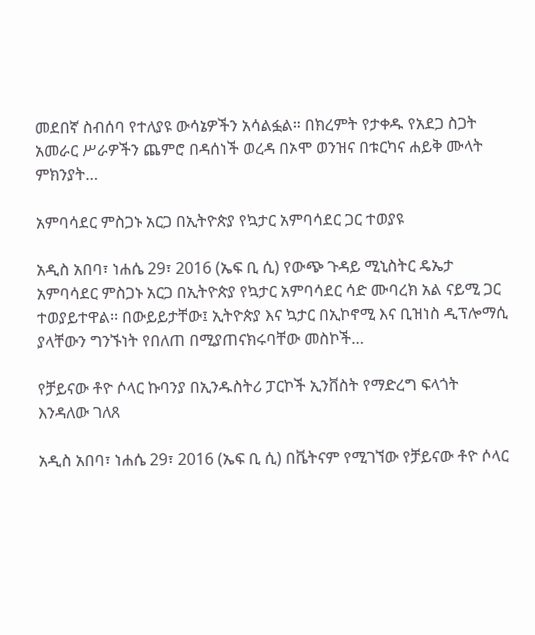መደበኛ ስብሰባ የተለያዩ ውሳኔዎችን አሳልፏል። በክረምት የታቀዱ የአደጋ ስጋት አመራር ሥራዎችን ጨምሮ በዳሰነች ወረዳ በኦሞ ወንዝና በቱርካና ሐይቅ ሙላት ምክንያት…

አምባሳደር ምስጋኑ አርጋ በኢትዮጵያ የኳታር አምባሳደር ጋር ተወያዩ

አዲስ አበባ፣ ነሐሴ 29፣ 2016 (ኤፍ ቢ ሲ) የውጭ ጉዳይ ሚኒስትር ዴኤታ አምባሳደር ምስጋኑ አርጋ በኢትዮጵያ የኳታር አምባሳደር ሳድ ሙባረክ አል ናይሚ ጋር ተወያይተዋል፡፡ በውይይታቸው፤ ኢትዮጵያ እና ኳታር በኢኮኖሚ እና ቢዝነስ ዲፕሎማሲ ያላቸውን ግንኙነት የበለጠ በሚያጠናክሩባቸው መስኮች…

የቻይናው ቶዮ ሶላር ኩባንያ በኢንዱስትሪ ፓርኮች ኢንቨስት የማድረግ ፍላጎት እንዳለው ገለጸ

አዲስ አበባ፣ ነሐሴ 29፣ 2016 (ኤፍ ቢ ሲ) በቬትናም የሚገኘው የቻይናው ቶዮ ሶላር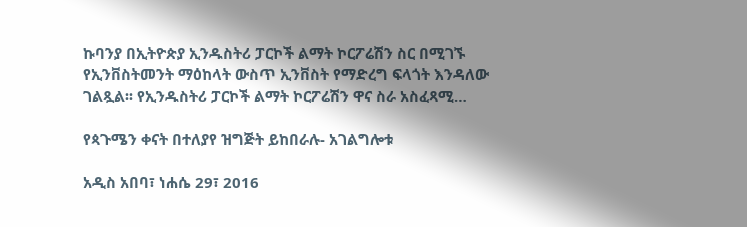ኩባንያ በኢትዮጵያ ኢንዱስትሪ ፓርኮች ልማት ኮርፖሬሽን ስር በሚገኙ የኢንቨስትመንት ማዕከላት ውስጥ ኢንቨስት የማድረግ ፍላጎት እንዳለው ገልጿል፡፡ የኢንዱስትሪ ፓርኮች ልማት ኮርፖሬሽን ዋና ስራ አስፈጻሚ…

የጳጉሜን ቀናት በተለያየ ዝግጅት ይከበራሉ- አገልግሎቱ

አዲስ አበባ፣ ነሐሴ 29፣ 2016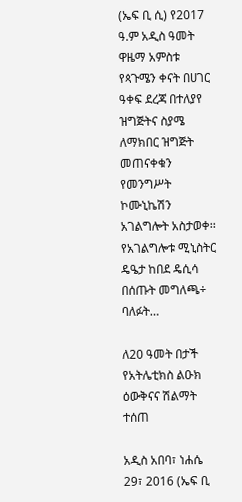(ኤፍ ቢ ሲ) የ2017 ዓ.ም አዲስ ዓመት ዋዜማ አምስቱ የጳጉሜን ቀናት በሀገር ዓቀፍ ደረጃ በተለያየ ዝግጅትና ስያሜ ለማክበር ዝግጅት መጠናቀቁን የመንግሥት ኮሙኒኬሽን አገልግሎት አስታወቀ፡፡ የአገልግሎቱ ሚኒስትር ዴዔታ ከበደ ዴሲሳ በሰጡት መግለጫ÷ ባለፉት…

ለ20 ዓመት በታች የአትሌቲክስ ልዑክ ዕውቅናና ሽልማት ተሰጠ

አዲስ አበባ፣ ነሐሴ 29፣ 2016 (ኤፍ ቢ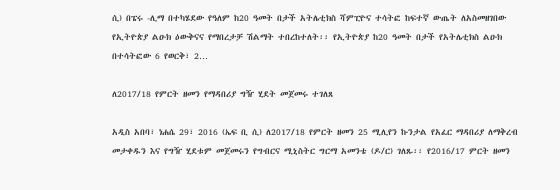ሲ) በፔሩ -ሊማ በተካሄደው የዓለም ከ20 ዓመት በታች አትሌቲክስ ሻምፒዮና ተሳትፎ ከፍተኛ ውጤት ለአስመዘገበው የኢትዮጵያ ልዑክ ዕውቅናና የማበረታቻ ሽልማት ተበረከተለት፡፡ የኢትዮጵያ ከ20 ዓመት በታች የአትሌቲክስ ልዑክ በተሳትፎው 6 የወርቅ፣ 2…

ለ2017/18 የምርት ዘመን የማዳበሪያ ግዥ ሂደት መጀመሩ ተገለጸ

አዲስ አበባ፣ ነሐሴ 29፣ 2016 (ኤፍ ቢ ሲ) ለ2017/18 የምርት ዘመን 25 ሚሊየን ኩንታል የአፈር ማዳበሪያ ለማቅረብ መታቀዱን እና የግዥ ሂደቱም መጀመሩን የግብርና ሚኒስትር ግርማ አመንቴ (ዶ/ር) ገለጹ፡፡ የ2016/17 ምርት ዘመን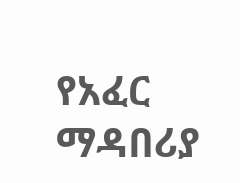የአፈር ማዳበሪያ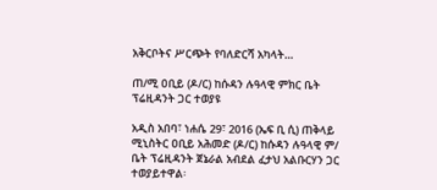አቅርቦትና ሥርጭት የባለድርሻ አካላት…

ጠ/ሚ ዐቢይ (ዶ/ር) ከሱዳን ሉዓላዊ ምክር ቤት ፕሬዚዳንት ጋር ተወያዩ

አዲስ አበባ፣ ነሐሴ 29፣ 2016 (ኤፍ ቢ ሲ) ጠቅላይ ሚኒስትር ዐቢይ አሕመድ (ዶ/ር) ከሱዳን ሉዓላዊ ም/ ቤት ፕሬዚዳንት ጀኔራል አብደል ፈታህ አልቡርሃን ጋር ተወያይተዋል፡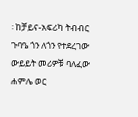፡ ከቻይና-አፍሪካ ትብብር ጉባዔ ጎን ለጎን የተደረገው ውይይት መሪዎቹ ባለፈው ሐምሌ ወር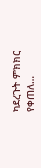ካደረጉት ምክክር የቀጠለ…